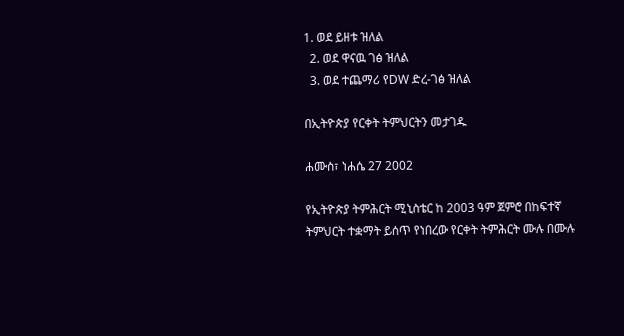1. ወደ ይዘቱ ዝለል
  2. ወደ ዋናዉ ገፅ ዝለል
  3. ወደ ተጨማሪ የDW ድረ-ገፅ ዝለል

በኢትዮጵያ የርቀት ትምህርትን መታገዱ

ሐሙስ፣ ነሐሴ 27 2002

የኢትዮጵያ ትምሕርት ሚኒስቴር ከ 2003 ዓም ጀምሮ በከፍተኛ ትምህርት ተቋማት ይሰጥ የነበረው የርቀት ትምሕርት ሙሉ በሙሉ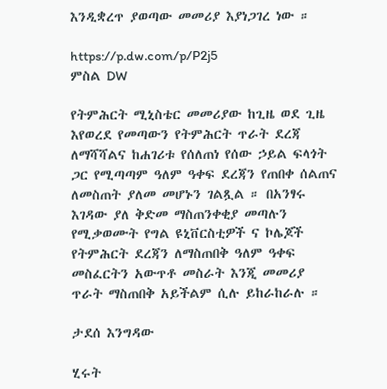እንዲቋረጥ ያወጣው መመሪያ እያነጋገረ ነው ።

https://p.dw.com/p/P2j5
ምስል DW

የትምሕርት ሚኒስቴር መመሪያው ከጊዜ ወደ ጊዜ እየወረደ የመጣውን የትምሕርት ጥራት ደረጃ ለማሻሻልና ከሐገሪቱ የሰለጠነ የሰው ኃይል ፍላጎት ጋር የሚጣጣም ዓለም ዓቀፍ ደረጃን የጠበቀ ሰልጠና ለመስጠት ያለመ መሆኑን ገልጿል ። በአንፃሩ እገዳው ያለ ቅድመ ማስጠንቀቂያ መጣሉን የሚቃወሙት የግል ዩኒቨርስቲዎች ና ኮሌጆች የትምሕርት ደረጃን ለማስጠበቅ ዓለም ዓቀፍ መስፈርትን አውጥቶ መስራት እንጂ መመሪያ ጥራት ማስጠበቅ አይችልም ሲሉ ይከራከራሉ ።

ታደሰ እንግዳው

ሂሩት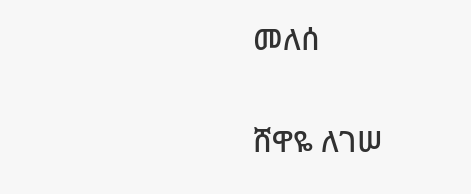መለሰ

ሸዋዬ ለገሠ